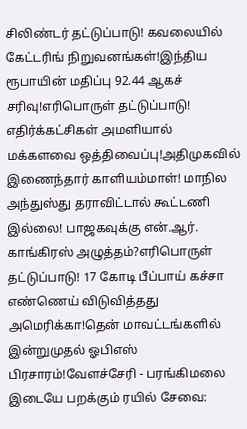சிலிண்டர் தட்டுப்பாடு! கவலையில் கேட்டரிங் நிறுவனங்கள்!இந்திய ரூபாயின் மதிப்பு 92.44 ஆகச் சரிவு!எரிபொருள் தட்டுப்பாடு! எதிர்க்கட்சிகள் அமளியால் மக்களவை ஒத்திவைப்பு!அதிமுகவில் இணைந்தார் காளியம்மாள்! மாநில அந்துஸ்து தராவிட்டால் கூட்டணி இல்லை! பாஜகவுக்கு என்.ஆர். காங்கிரஸ் அழுத்தம்?எரிபொருள் தட்டுப்பாடு! 17 கோடி பீப்பாய் கச்சா எண்ணெய் விடுவித்தது அமெரிக்கா!தென் மாவட்டங்களில் இன்றுமுதல் ஓபிஎஸ் பிரசாரம்!வேளச்சேரி - பரங்கிமலை இடையே பறக்கும் ரயில் சேவை: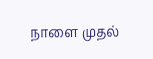நாளை முதல்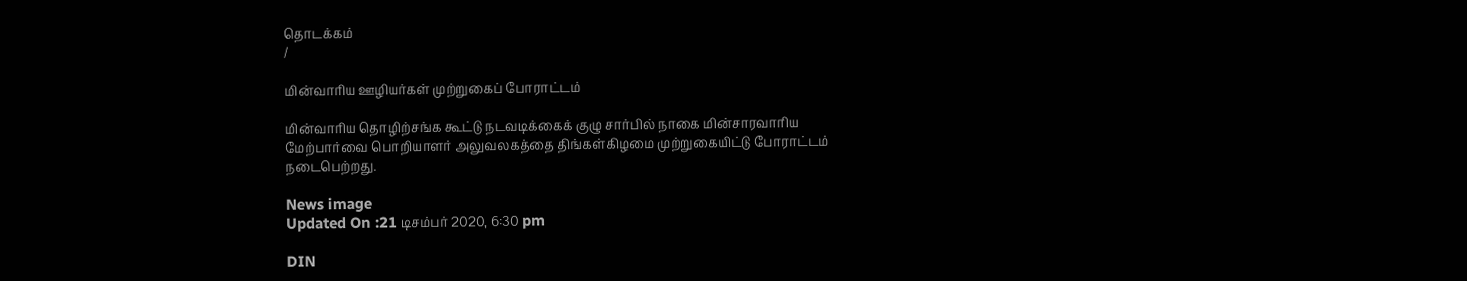தொடக்கம்
/

மின்வாரிய ஊழியர்கள் முற்றுகைப் போராட்டம்

மின்வாரிய தொழிற்சங்க கூட்டு நடவடிக்கைக் குழு சார்பில் நாகை மின்சாரவாரிய மேற்பார்வை பொறியாளர் அலுவலகத்தை திங்கள்கிழமை முற்றுகையிட்டு போராட்டம் நடைபெற்றது.

News image
Updated On :21 டிசம்பர் 2020, 6:30 pm

DIN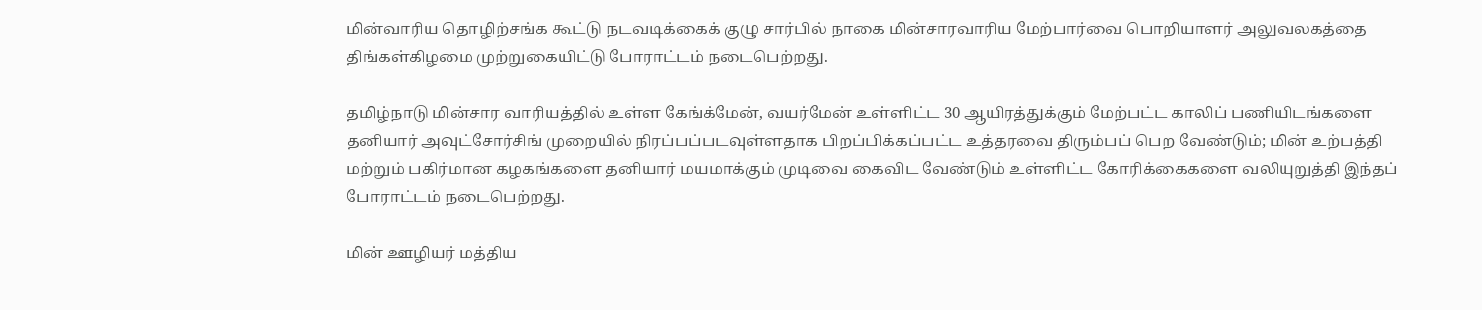மின்வாரிய தொழிற்சங்க கூட்டு நடவடிக்கைக் குழு சார்பில் நாகை மின்சாரவாரிய மேற்பார்வை பொறியாளர் அலுவலகத்தை திங்கள்கிழமை முற்றுகையிட்டு போராட்டம் நடைபெற்றது.

தமிழ்நாடு மின்சார வாரியத்தில் உள்ள கேங்க்மேன், வயர்மேன் உள்ளிட்ட 30 ஆயிரத்துக்கும் மேற்பட்ட காலிப் பணியிடங்களை தனியார் அவுட்சோர்சிங் முறையில் நிரப்பப்படவுள்ளதாக பிறப்பிக்கப்பட்ட உத்தரவை திரும்பப் பெற வேண்டும்; மின் உற்பத்தி மற்றும் பகிர்மான கழகங்களை தனியார் மயமாக்கும் முடிவை கைவிட வேண்டும் உள்ளிட்ட கோரிக்கைகளை வலியுறுத்தி இந்தப் போராட்டம் நடைபெற்றது.

மின் ஊழியர் மத்திய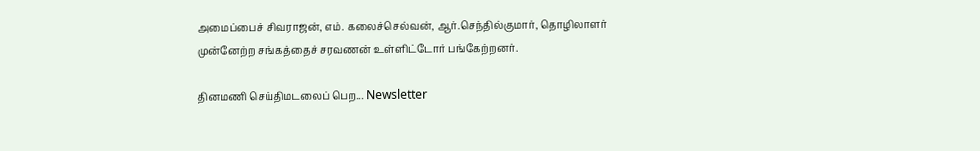அமைப்பைச் சிவராஜன், எம். கலைச்செல்வன், ஆர்.செந்தில்குமார், தொழிலாளர் முன்னேற்ற சங்கத்தைச் சரவணன் உள்ளிட்டோர் பங்கேற்றனர்.

தினமணி செய்திமடலைப் பெற... Newsletter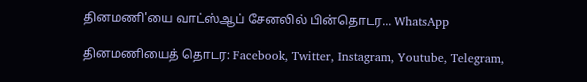தினமணி'யை வாட்ஸ்ஆப் சேனலில் பின்தொடர... WhatsApp

தினமணியைத் தொடர: Facebook, Twitter, Instagram, Youtube, Telegram,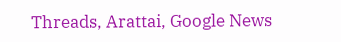Threads, Arattai, Google News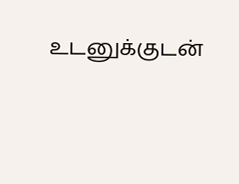உடனுக்குடன்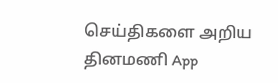செய்திகளை அறிய தினமணி App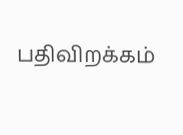பதிவிறக்கம்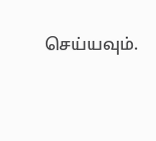செய்யவும்.